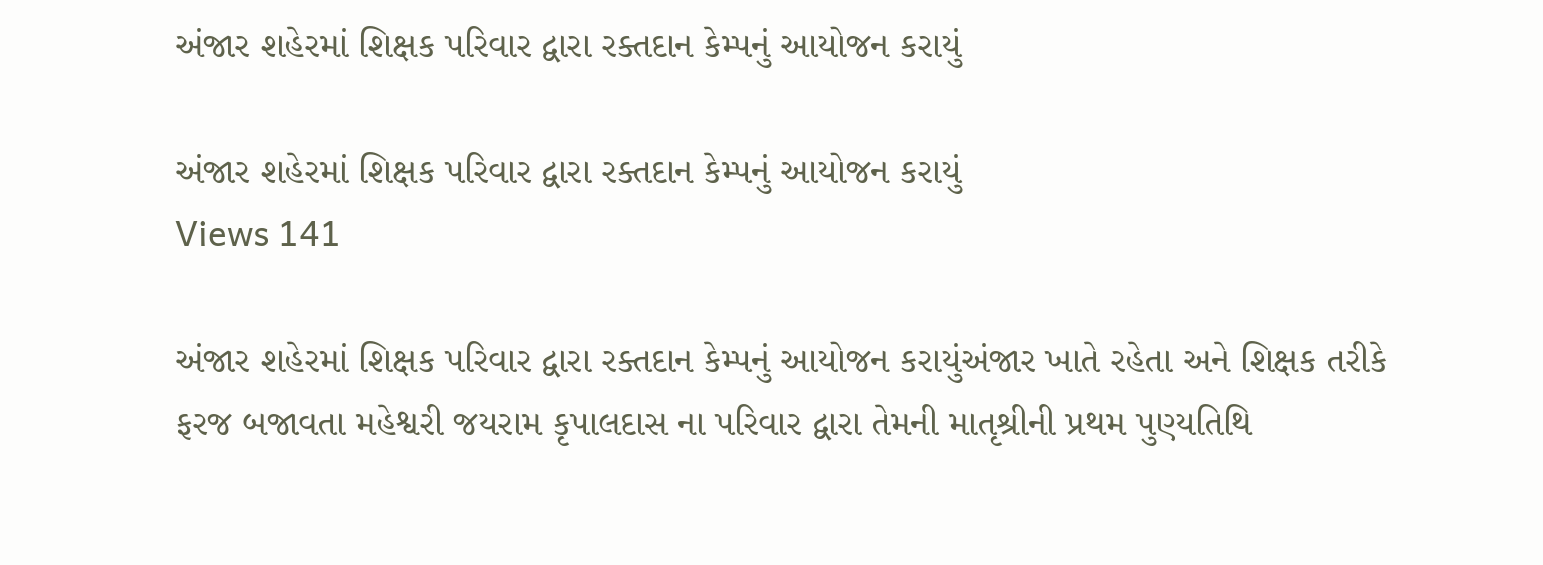અંજાર શહેરમાં શિક્ષક પરિવાર દ્વારા રક્તદાન કેમ્પનું આયોજન કરાયું

અંજાર શહેરમાં શિક્ષક પરિવાર દ્વારા રક્તદાન કેમ્પનું આયોજન કરાયું
Views 141

અંજાર શહેરમાં શિક્ષક પરિવાર દ્વારા રક્તદાન કેમ્પનું આયોજન કરાયુંઅંજાર ખાતે રહેતા અને શિક્ષક તરીકે ફરજ બજાવતા મહેશ્વરી જયરામ કૃપાલદાસ ના પરિવાર દ્વારા તેમની માતૃશ્રીની પ્રથમ પુણ્યતિથિ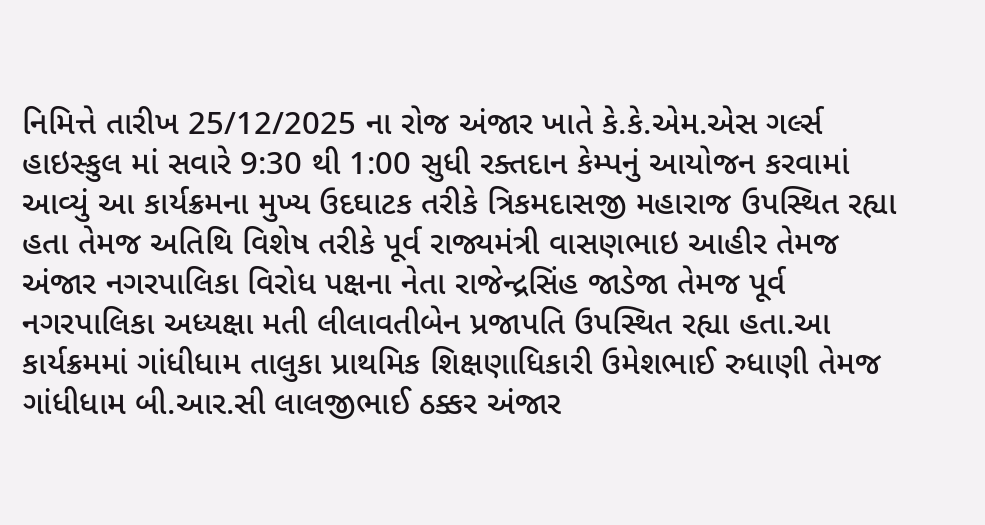નિમિત્તે તારીખ 25/12/2025 ના રોજ અંજાર ખાતે કે.કે.એમ.એસ ગર્લ્સ હાઇસ્કુલ માં સવારે 9:30 થી 1:00 સુધી રક્તદાન કેમ્પનું આયોજન કરવામાં આવ્યું આ કાર્યક્રમના મુખ્ય ઉદઘાટક તરીકે ત્રિકમદાસજી મહારાજ ઉપસ્થિત રહ્યા હતા તેમજ અતિથિ વિશેષ તરીકે પૂર્વ રાજ્યમંત્રી વાસણભાઇ આહીર તેમજ અંજાર નગરપાલિકા વિરોધ પક્ષના નેતા રાજેન્દ્રસિંહ જાડેજા તેમજ પૂર્વ નગરપાલિકા અધ્યક્ષા મતી લીલાવતીબેન પ્રજાપતિ ઉપસ્થિત રહ્યા હતા.આ કાર્યક્રમમાં ગાંધીધામ તાલુકા પ્રાથમિક શિક્ષણાધિકારી ઉમેશભાઈ રુધાણી તેમજ ગાંધીધામ બી.આર.સી લાલજીભાઈ ઠક્કર અંજાર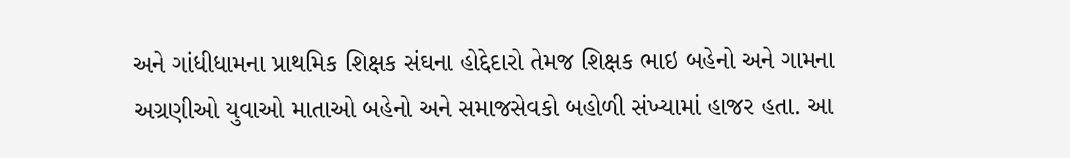અને ગાંધીધામના પ્રાથમિક શિક્ષક સંઘના હોદ્દેદારો તેમજ શિક્ષક ભાઇ બહેનો અને ગામના અગ્રણીઓ યુવાઓ માતાઓ બહેનો અને સમાજસેવકો બહોળી સંખ્યામાં હાજર હતા. આ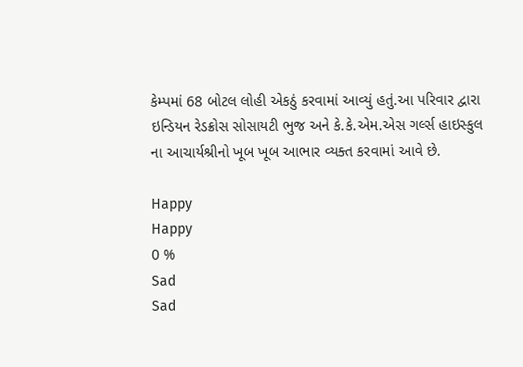કેમ્પમાં 68 બોટલ લોહી એકઠું કરવામાં આવ્યું હતું.આ પરિવાર દ્વારા ઇન્ડિયન રેડક્રોસ સોસાયટી ભુજ અને કે.કે.એમ.એસ ગર્લ્સ હાઇસ્કુલ ના આચાર્યશ્રીનો ખૂબ ખૂબ આભાર વ્યક્ત કરવામાં આવે છે.

Happy
Happy
0 %
Sad
Sad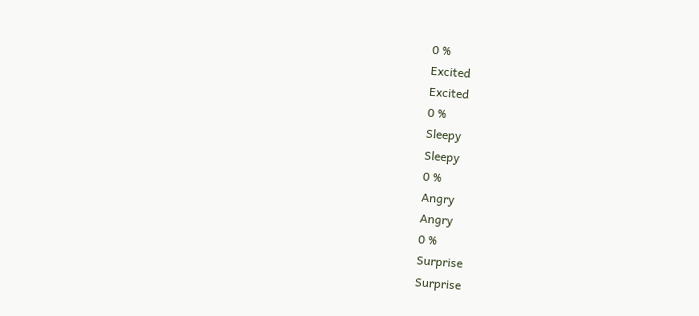0 %
Excited
Excited
0 %
Sleepy
Sleepy
0 %
Angry
Angry
0 %
Surprise
Surprise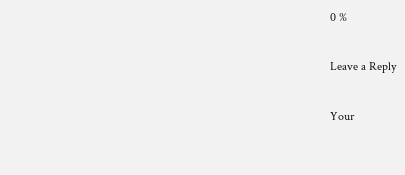0 %

Leave a Reply

Your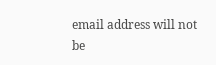email address will not be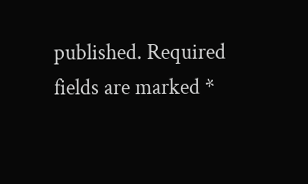published. Required fields are marked *